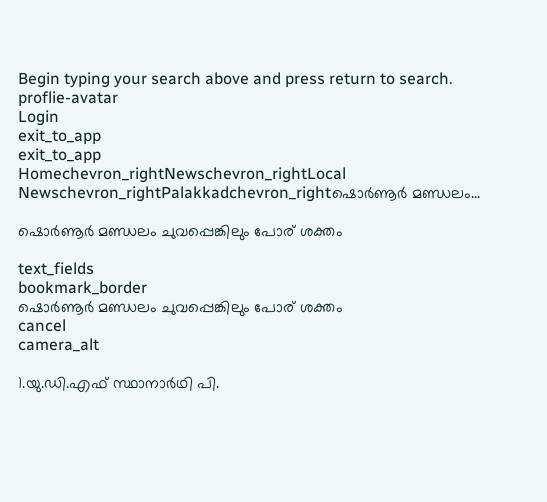Begin typing your search above and press return to search.
proflie-avatar
Login
exit_to_app
exit_to_app
Homechevron_rightNewschevron_rightLocal Newschevron_rightPalakkadchevron_rightഷൊർണൂർ മണ്ഡലം...

ഷൊർണൂർ മണ്ഡലം ചുവപ്പെങ്കിലും പോര് ശക്തം

text_fields
bookmark_border
ഷൊർണൂർ മണ്ഡലം ചുവപ്പെങ്കിലും പോര് ശക്തം
cancel
camera_alt

1.യു.ഡി.എഫ് സ്ഥാനാർഥി പി.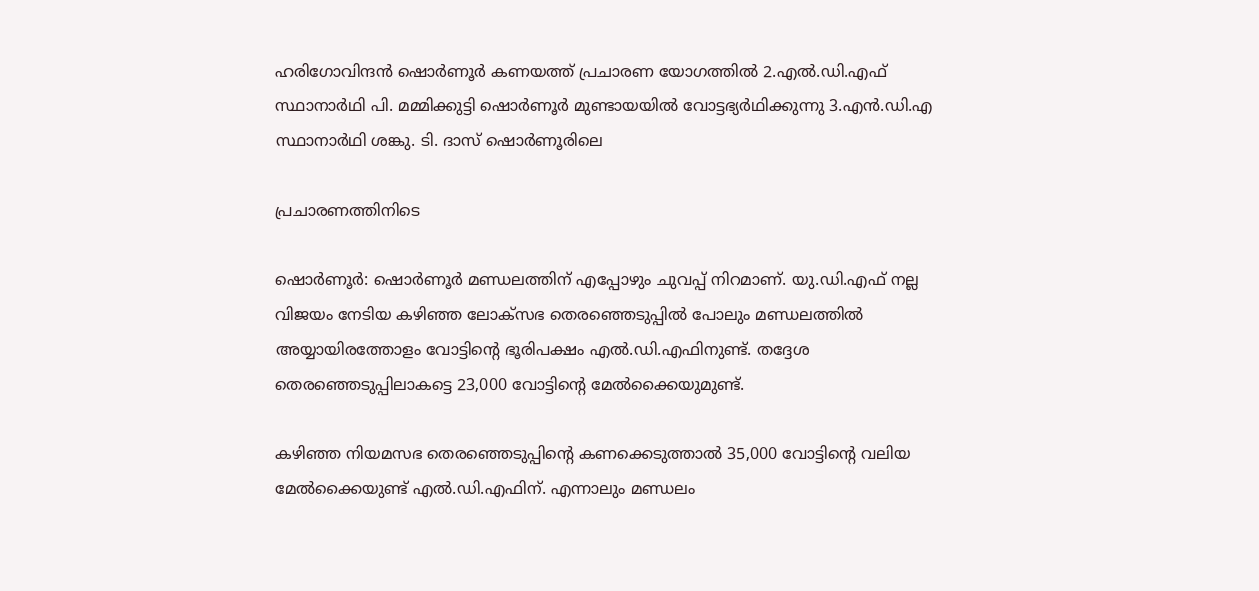ഹരിഗോവിന്ദൻ ഷൊർണൂർ കണയത്ത് പ്രചാരണ യോഗത്തിൽ 2.എൽ.ഡി.എഫ് സ്ഥാനാർഥി പി. മമ്മിക്കുട്ടി ഷൊർണൂർ മുണ്ടായയിൽ വോട്ടഭ്യർഥിക്കുന്നു 3.എൻ.ഡി.എ സ്ഥാനാർഥി ശങ്കു. ടി. ദാസ് ഷൊർണൂരിലെ

പ്രചാരണത്തിനിടെ

ഷൊർണൂർ: ഷൊർണൂർ മണ്ഡലത്തിന് എപ്പോഴും ചുവപ്പ് നിറമാണ്. യു.ഡി.എഫ് നല്ല വിജയം നേടിയ കഴിഞ്ഞ ലോക്സഭ തെരഞ്ഞെടുപ്പിൽ പോലും മണ്ഡലത്തിൽ അയ്യായിരത്തോളം വോട്ടിന്റെ ഭൂരിപക്ഷം എൽ.ഡി.എഫിനുണ്ട്. തദ്ദേശ തെരഞ്ഞെടുപ്പിലാകട്ടെ 23,000 വോട്ടിന്റെ മേൽക്കൈയുമുണ്ട്.

കഴിഞ്ഞ നിയമസഭ തെരഞ്ഞെടുപ്പിന്റെ കണക്കെടുത്താൽ 35,000 വോട്ടിന്റെ വലിയ മേൽക്കൈയുണ്ട് എൽ.ഡി.എഫിന്. എന്നാലും മണ്ഡലം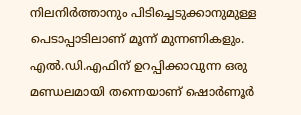നിലനിർത്താനും പിടിച്ചെടുക്കാനുമുള്ള പെടാപ്പാടിലാണ് മൂന്ന് മുന്നണികളും. എൽ.ഡി.എഫിന് ഉറപ്പിക്കാവുന്ന ഒരു മണ്ഡലമായി തന്നെയാണ് ഷൊർണൂർ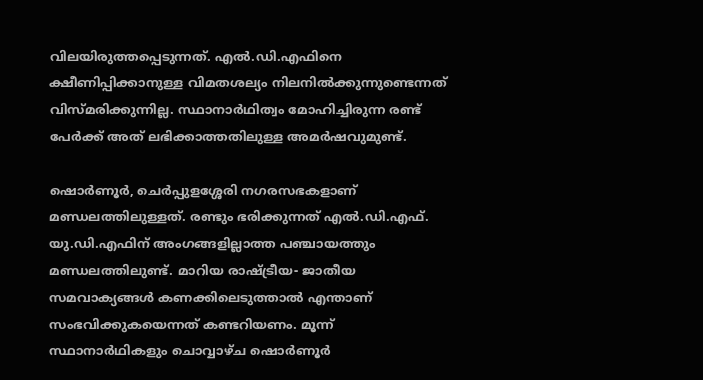വിലയിരുത്തപ്പെടുന്നത്. എൽ.ഡി.എഫിനെ ക്ഷീണിപ്പിക്കാനുള്ള വിമതശല്യം നിലനിൽക്കുന്നുണ്ടെന്നത് വിസ്മരിക്കുന്നില്ല. സ്ഥാനാർഥിത്വം മോഹിച്ചിരുന്ന രണ്ട് പേർക്ക് അത് ലഭിക്കാത്തതിലുള്ള അമർഷവുമുണ്ട്.

ഷൊർണൂർ, ചെർപ്പുളശ്ശേരി നഗരസഭകളാണ് മണ്ഡലത്തിലുള്ളത്. രണ്ടും ഭരിക്കുന്നത് എൽ.ഡി.എഫ്. യു.ഡി.എഫിന് അംഗങ്ങളില്ലാത്ത പഞ്ചായത്തും മണ്ഡലത്തിലുണ്ട്. മാറിയ രാഷ്ട്രീയ- ജാതീയ സമവാക്യങ്ങൾ കണക്കിലെടുത്താൽ എന്താണ് സംഭവിക്കുകയെന്നത് കണ്ടറിയണം. മൂന്ന് സ്ഥാനാർഥികളും ചൊവ്വാഴ്ച ഷൊർണൂർ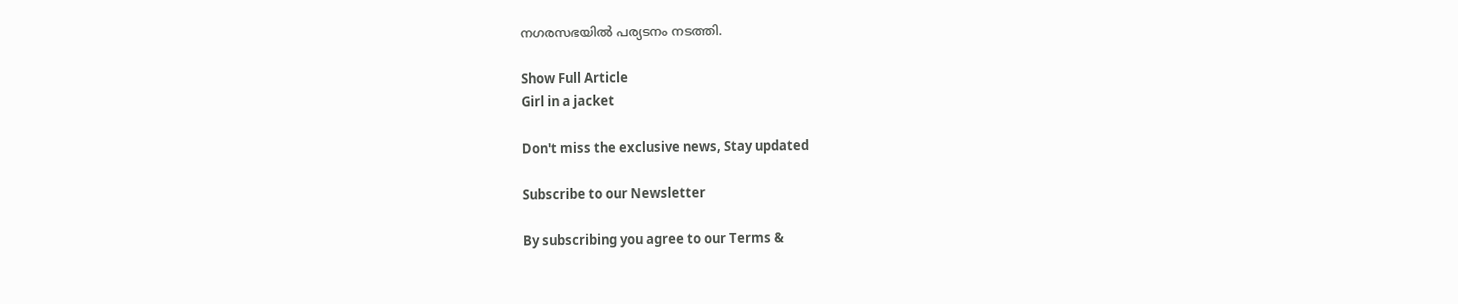നഗരസഭയിൽ പര്യടനം നടത്തി.

Show Full Article
Girl in a jacket

Don't miss the exclusive news, Stay updated

Subscribe to our Newsletter

By subscribing you agree to our Terms &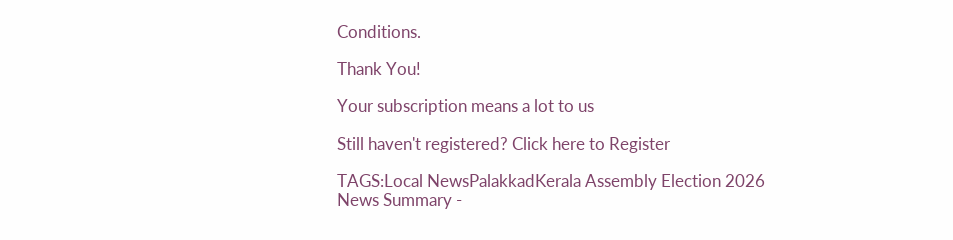Conditions.

Thank You!

Your subscription means a lot to us

Still haven't registered? Click here to Register

TAGS:Local NewsPalakkadKerala Assembly Election 2026
News Summary -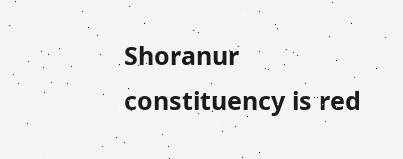Shoranur constituency is red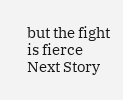but the fight is fierce
Next Story